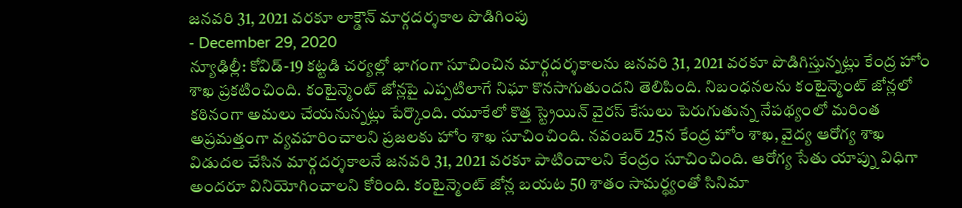జనవరి 31, 2021 వరకూ లాక్డౌన్ మార్గదర్శకాల పొడిగింపు
- December 29, 2020
న్యూఢిల్లీ: కోవిడ్-19 కట్టడి చర్యల్లో భాగంగా సూచించిన మార్గదర్శకాలను జనవరి 31, 2021 వరకూ పొడిగిస్తున్నట్లు కేంద్ర హోం శాఖ ప్రకటించింది. కంటైన్మెంట్ జోన్లపై ఎప్పటిలాగే నిఘా కొనసాగుతుందని తెలిపింది. నిబంధనలను కంటైన్మెంట్ జోన్లలో కఠినంగా అమలు చేయనున్నట్లు పేర్కొంది. యూకేలో కొత్త స్ట్రెయిన్ వైరస్ కేసులు పెరుగుతున్న నేపథ్యంలో మరింత అప్రమత్తంగా వ్యవహరించాలని ప్రజలకు హోం శాఖ సూచించింది. నవంబర్ 25న కేంద్ర హోం శాఖ, వైద్య ఆరోగ్య శాఖ విడుదల చేసిన మార్గదర్శకాలనే జనవరి 31, 2021 వరకూ పాటించాలని కేంద్రం సూచించింది. ఆరోగ్య సేతు యాప్ను విధిగా అందరూ వినియోగించాలని కోరింది. కంటైన్మెంట్ జోన్ల బయట 50 శాతం సామర్థ్యంతో సినిమా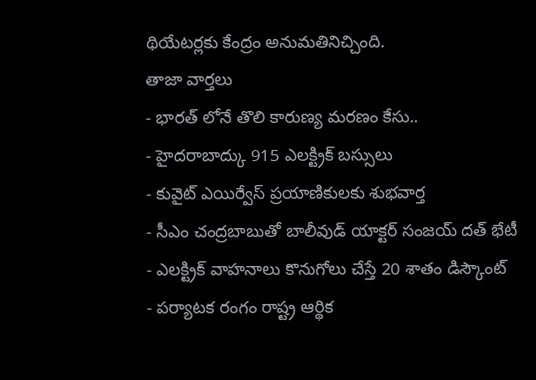థియేటర్లకు కేంద్రం అనుమతినిచ్చింది.
తాజా వార్తలు
- భారత్ లోనే తొలి కారుణ్య మరణం కేసు..
- హైదరాబాద్కు 915 ఎలక్ట్రిక్ బస్సులు
- కువైట్ ఎయిర్వేస్ ప్రయాణికులకు శుభవార్త
- సీఎం చంద్రబాబుతో బాలీవుడ్ యాక్టర్ సంజయ్ దత్ భేటీ
- ఎలక్ట్రిక్ వాహనాలు కొనుగోలు చేస్తే 20 శాతం డిస్కౌంట్
- పర్యాటక రంగం రాష్ట్ర ఆర్థిక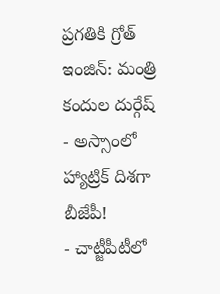ప్రగతికి గ్రోత్ ఇంజిన్: మంత్రి కందుల దుర్గేష్
- అస్సాంలో హ్యాట్రిక్ దిశగా బీజేపీ!
- చాట్జీపీటీలో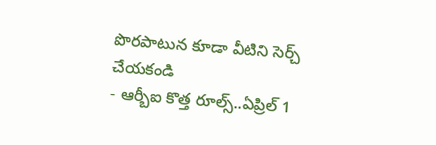పొరపాటున కూడా వీటిని సెర్చ్ చేయకండి
- ఆర్బీఐ కొత్త రూల్స్..ఏప్రిల్ 1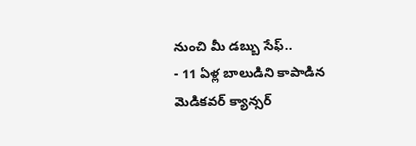నుంచి మీ డబ్బు సేఫ్..
- 11 ఏళ్ల బాలుడిని కాపాడిన మెడికవర్ క్యాన్సర్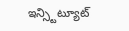ఇన్స్టిట్యూట్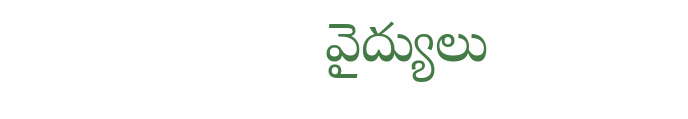వైద్యులు